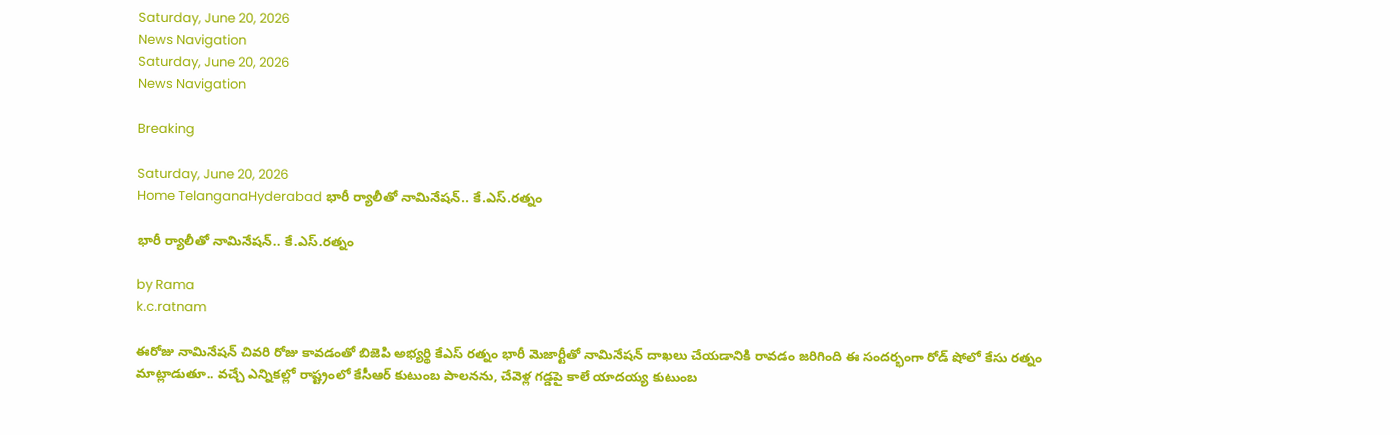Saturday, June 20, 2026
News Navigation
Saturday, June 20, 2026
News Navigation

Breaking

Saturday, June 20, 2026
Home TelanganaHyderabad భారీ ర్యాలీతో నామినేషన్.. కే.ఎస్.రత్నం

భారీ ర్యాలీతో నామినేషన్.. కే.ఎస్.రత్నం

by Rama
k.c.ratnam

ఈరోజు నామినేషన్ చివరి రోజు కావడంతో బిజెపి అభ్యర్థి కేఎస్ రత్నం భారీ మెజార్టీతో నామినేషన్ దాఖలు చేయడానికి రావడం జరిగింది ఈ సందర్భంగా రోడ్ షోలో కేసు రత్నం మాట్లాడుతూ.. వచ్చే ఎన్నికల్లో రాష్ట్రంలో కేసీఆర్ కుటుంబ పాలనను, చేవెళ్ల గడ్డపై కాలే యాదయ్య కుటుంబ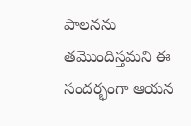పాలనను తమొందిస్తమని ఈ సందర్భంగా ఆయన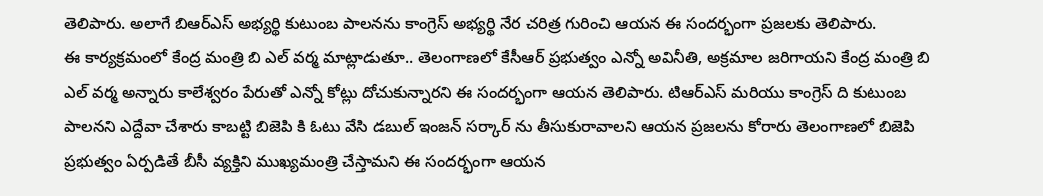తెలిపారు. అలాగే బిఆర్ఎస్ అభ్యర్థి కుటుంబ పాలనను కాంగ్రెస్ అభ్యర్థి నేర చరిత్ర గురించి ఆయన ఈ సందర్భంగా ప్రజలకు తెలిపారు.
ఈ కార్యక్రమంలో కేంద్ర మంత్రి బి ఎల్ వర్మ మాట్లాడుతూ.. తెలంగాణలో కేసీఆర్ ప్రభుత్వం ఎన్నో అవినీతి, అక్రమాల జరిగాయని కేంద్ర మంత్రి బి ఎల్ వర్మ అన్నారు కాలేశ్వరం పేరుతో ఎన్నో కోట్లు దోచుకున్నారని ఈ సందర్భంగా ఆయన తెలిపారు. టిఆర్ఎస్ మరియు కాంగ్రెస్ ది కుటుంబ పాలనని ఎద్దేవా చేశారు కాబట్టి బిజెపి కి ఓటు వేసి డబుల్ ఇంజన్ సర్కార్ ను తీసుకురావాలని ఆయన ప్రజలను కోరారు తెలంగాణలో బిజెపి ప్రభుత్వం ఏర్పడితే బీసీ వ్యక్తిని ముఖ్యమంత్రి చేస్తామని ఈ సందర్భంగా ఆయన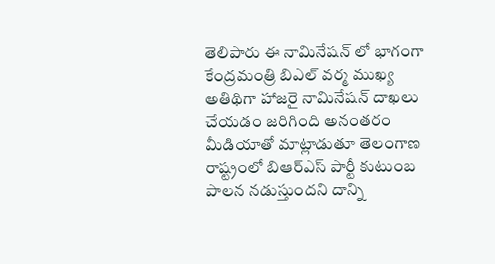తెలిపారు ఈ నామినేషన్ లో భాగంగా కేంద్రమంత్రి బిఎల్ వర్మ ముఖ్య అతిథిగా హాజరై నామినేషన్ దాఖలు చేయడం జరిగింది అనంతరం మీడియాతో మాట్లాడుతూ తెలంగాణ రాష్ట్రంలో బిఆర్ఎస్ పార్టీ కుటుంబ పాలన నడుస్తుందని దాన్ని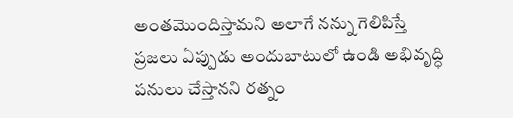అంతమొందిస్తామని అలాగే నన్ను గెలిపిస్తే ప్రజలు ఏప్పుడు అందుబాటులో ఉండి అభివృద్ధి పనులు చేస్తానని రత్నం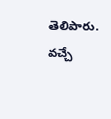తెలిపారు. వచ్చే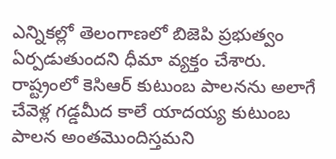ఎన్నికల్లో తెలంగాణలో బిజెపి ప్రభుత్వం ఏర్పడుతుందని ధీమా వ్యక్తం చేశారు. రాష్ట్రంలో కెసిఆర్ కుటుంబ పాలనను అలాగే చేవెళ్ల గడ్డమీద కాలే యాదయ్య కుటుంబ పాలన అంతమొందిస్తమని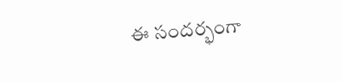ఈ సందర్భంగా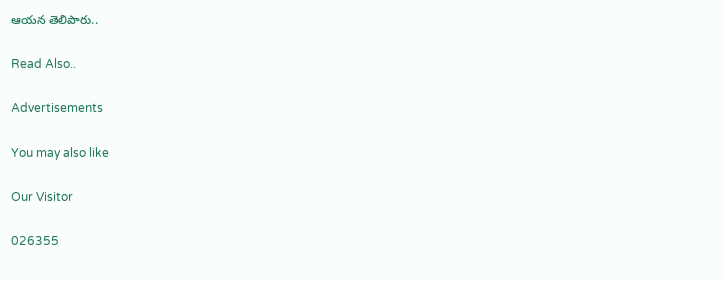ఆయన తెలిపారు..

Read Also..

Advertisements

You may also like

Our Visitor

026355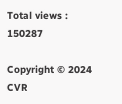Total views : 150287

Copyright © 2024 CVR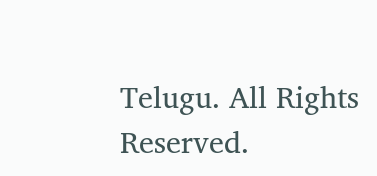Telugu. All Rights Reserved.